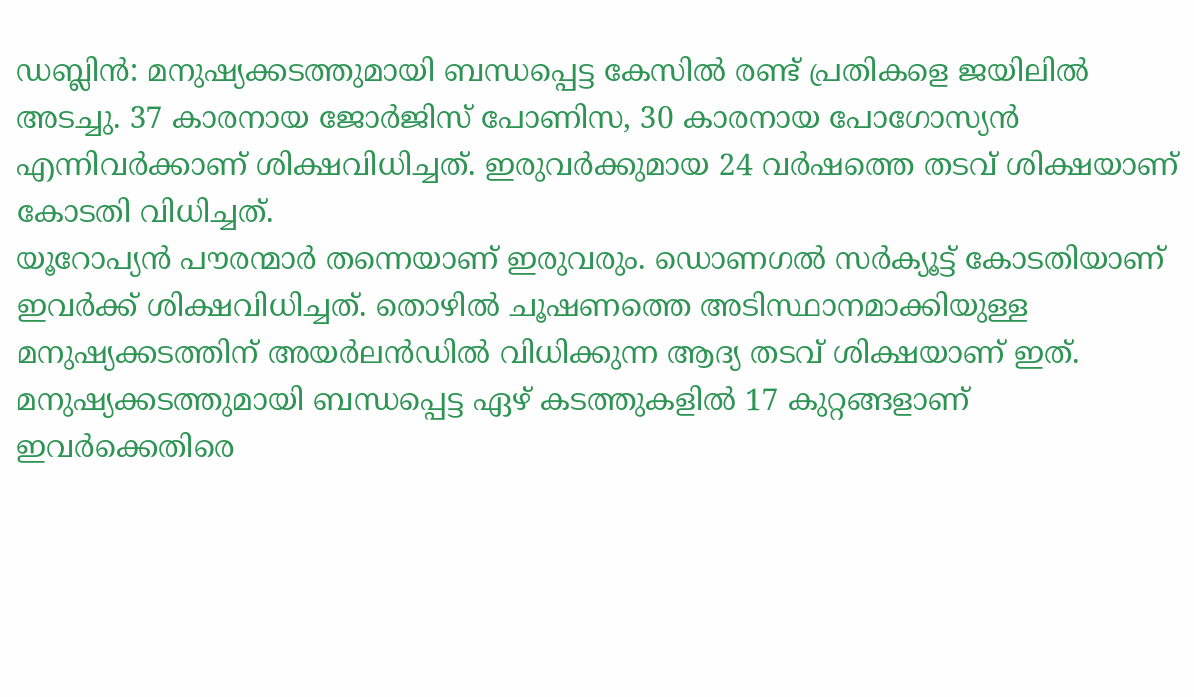ഡബ്ലിൻ: മനുഷ്യക്കടത്തുമായി ബന്ധപ്പെട്ട കേസിൽ രണ്ട് പ്രതികളെ ജയിലിൽ അടച്ചു. 37 കാരനായ ജോർജിസ് പോണിസ, 30 കാരനായ പോഗോസ്യൻ എന്നിവർക്കാണ് ശിക്ഷവിധിച്ചത്. ഇരുവർക്കുമായ 24 വർഷത്തെ തടവ് ശിക്ഷയാണ് കോടതി വിധിച്ചത്.
യൂറോപ്യൻ പൗരന്മാർ തന്നെയാണ് ഇരുവരും. ഡൊണഗൽ സർക്യൂട്ട് കോടതിയാണ് ഇവർക്ക് ശിക്ഷവിധിച്ചത്. തൊഴിൽ ചൂഷണത്തെ അടിസ്ഥാനമാക്കിയുള്ള മനുഷ്യക്കടത്തിന് അയർലൻഡിൽ വിധിക്കുന്ന ആദ്യ തടവ് ശിക്ഷയാണ് ഇത്. മനുഷ്യക്കടത്തുമായി ബന്ധപ്പെട്ട ഏഴ് കടത്തുകളിൽ 17 കുറ്റങ്ങളാണ് ഇവർക്കെതിരെ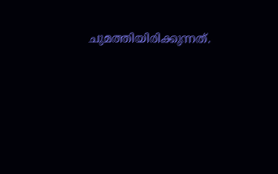ചുമത്തിയിരിക്കുന്നത്.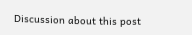Discussion about this post